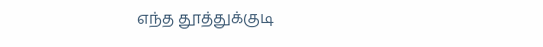எந்த தூத்துக்குடி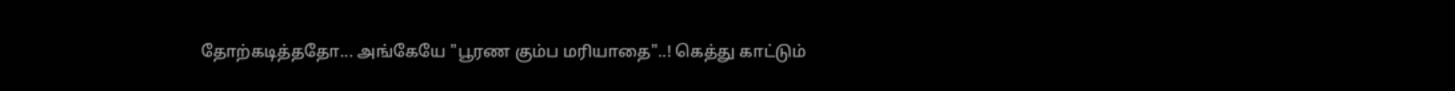தோற்கடித்ததோ... அங்கேயே "பூரண கும்ப மரியாதை"..! கெத்து காட்டும்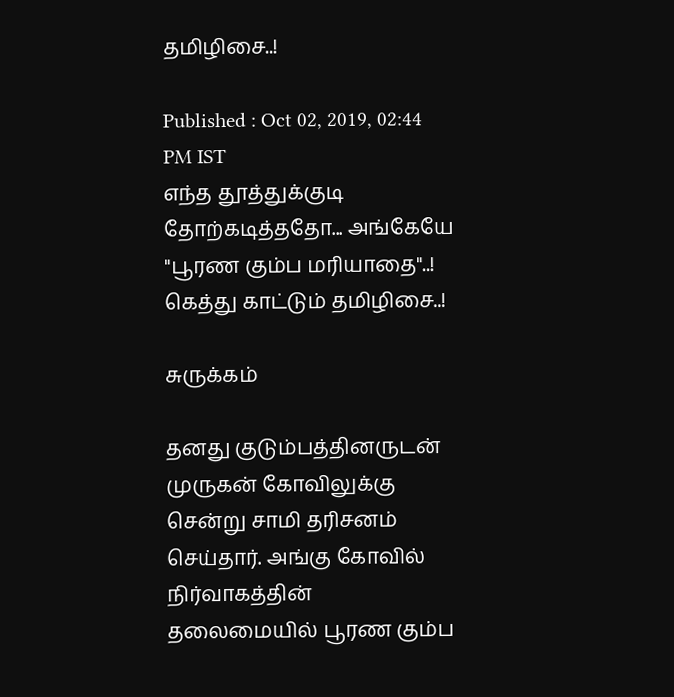தமிழிசை..!

Published : Oct 02, 2019, 02:44 PM IST
எந்த தூத்துக்குடி தோற்கடித்ததோ... அங்கேயே "பூரண கும்ப மரியாதை"..! கெத்து காட்டும் தமிழிசை..!

சுருக்கம்

தனது குடும்பத்தினருடன் முருகன் கோவிலுக்கு சென்று சாமி தரிசனம் செய்தார். அங்கு கோவில் நிர்வாகத்தின் தலைமையில் பூரண கும்ப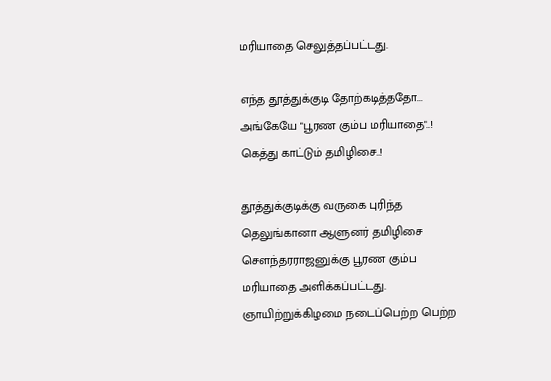மரியாதை செலுத்தப்பட்டது.

எந்த தூத்துக்குடி தோற்கடித்ததோ... அங்கேயே "பூரண கும்ப மரியாதை"..! கெத்து காட்டும் தமிழிசை..!

தூத்துக்குடிக்கு வருகை புரிந்த தெலுங்கானா ஆளுனர் தமிழிசை சௌந்தரராஜனுக்கு பூரண கும்ப மரியாதை அளிக்கப்பட்டது.  ஞாயிற்றுக்கிழமை நடைப்பெற்ற பெற்ற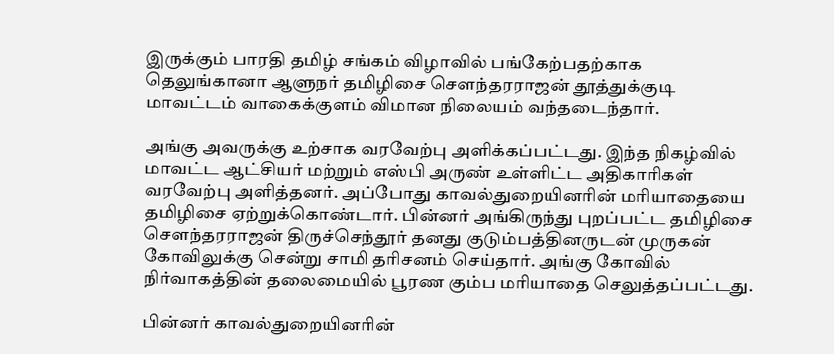இருக்கும் பாரதி தமிழ் சங்கம் விழாவில் பங்கேற்பதற்காக தெலுங்கானா ஆளுநர் தமிழிசை சௌந்தரராஜன் தூத்துக்குடி மாவட்டம் வாகைக்குளம் விமான நிலையம் வந்தடைந்தார்.

அங்கு அவருக்கு உற்சாக வரவேற்பு அளிக்கப்பட்டது. இந்த நிகழ்வில் மாவட்ட ஆட்சியர் மற்றும் எஸ்பி அருண் உள்ளிட்ட அதிகாரிகள் வரவேற்பு அளித்தனர். அப்போது காவல்துறையினரின் மரியாதையை தமிழிசை ஏற்றுக்கொண்டார். பின்னர் அங்கிருந்து புறப்பட்ட தமிழிசை சௌந்தரராஜன் திருச்செந்தூர் தனது குடும்பத்தினருடன் முருகன் கோவிலுக்கு சென்று சாமி தரிசனம் செய்தார். அங்கு கோவில் நிர்வாகத்தின் தலைமையில் பூரண கும்ப மரியாதை செலுத்தப்பட்டது.

பின்னர் காவல்துறையினரின்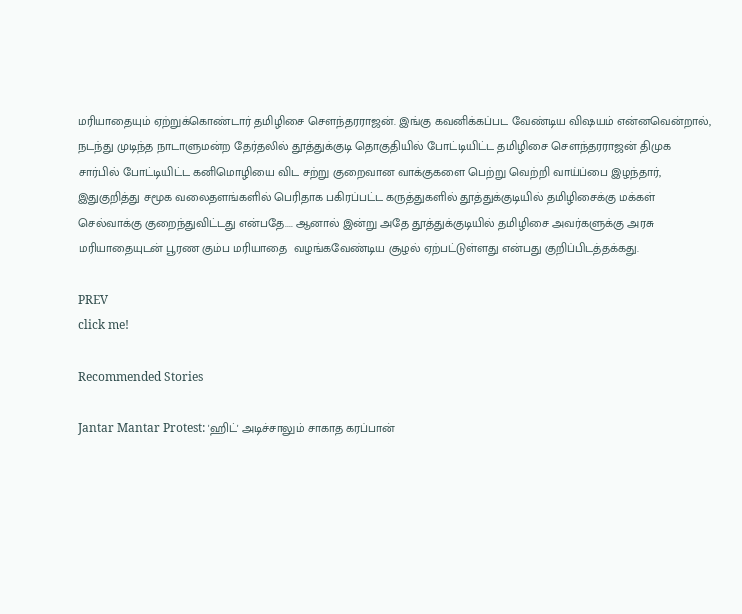மரியாதையும் ஏற்றுக்கொண்டார் தமிழிசை சௌந்தரராஜன். இங்கு கவனிக்கப்பட வேண்டிய விஷயம் என்னவென்றால், நடந்து முடிந்த நாடாளுமன்ற தேர்தலில் தூத்துக்குடி தொகுதியில் போட்டியிட்ட தமிழிசை சௌந்தரராஜன் திமுக சார்பில் போட்டியிட்ட கனிமொழியை விட சற்று குறைவான வாக்குகளை பெற்று வெற்றி வாய்ப்பை இழந்தார், இதுகுறித்து சமூக வலைதளங்களில் பெரிதாக பகிரப்பட்ட கருத்துகளில் தூத்துக்குடியில் தமிழிசைக்கு மக்கள் செல்வாக்கு குறைந்துவிட்டது என்பதே.... ஆனால் இன்று அதே தூத்துக்குடியில் தமிழிசை அவர்களுக்கு அரசு மரியாதையுடன் பூரண கும்ப மரியாதை  வழங்கவேண்டிய சூழல் ஏற்பட்டுள்ளது என்பது குறிப்பிடத்தக்கது.

PREV
click me!

Recommended Stories

Jantar Mantar Protest: 'ஹிட்' அடிச்சாலும் சாகாத கரப்பான்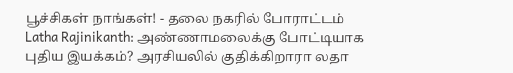பூச்சிகள் நாங்கள்! - தலை நகரில் போராட்டம்
Latha Rajinikanth: அண்ணாமலைக்கு போட்டியாக புதிய இயக்கம்? அரசியலில் குதிக்கிறாரா லதா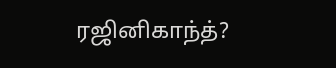ரஜினிகாந்த்?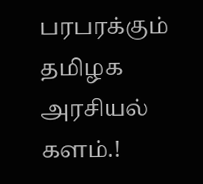பரபரக்கும் தமிழக அரசியல் களம்.!